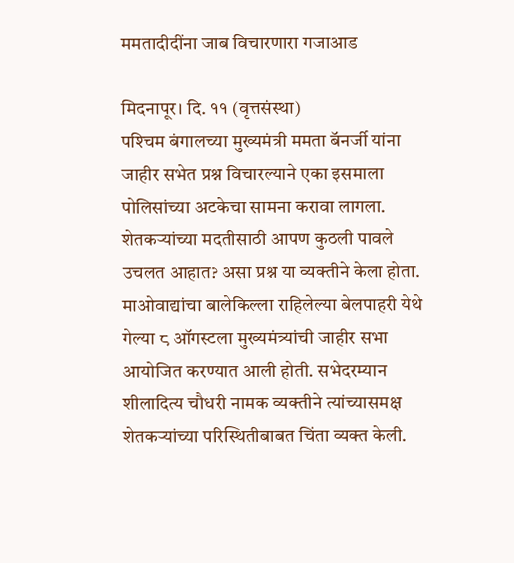ममतादीदींना जाब विचारणारा गजाआड

मिदनापूर। दि. ११ (वृत्तसंस्था)
पश्‍चिम बंगालच्या मुख्यमंत्री ममता बॅनर्जी यांना जाहीर सभेत प्रश्न विचारल्याने एका इसमाला पोलिसांच्या अटकेचा सामना करावा लागला. शेतकर्‍यांच्या मदतीसाठी आपण कुठली पावले उचलत आहात? असा प्रश्न या व्यक्तीने केला होता.
माओवाद्यांचा बालेकिल्ला राहिलेल्या बेलपाहरी येथे गेल्या ८ ऑगस्टला मुख्यमंत्र्यांची जाहीर सभा आयोजित करण्यात आली होती. सभेदरम्यान शीलादित्य चौधरी नामक व्यक्तीने त्यांच्यासमक्ष शेतकर्‍यांच्या परिस्थितीबाबत चिंता व्यक्त केली.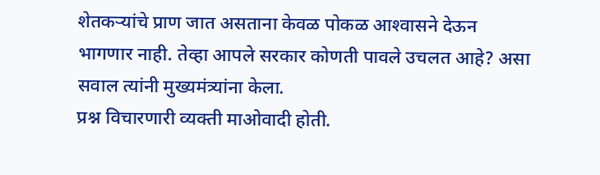शेतकर्‍यांचे प्राण जात असताना केवळ पोकळ आश्‍वासने देऊन भागणार नाही. तेव्हा आपले सरकार कोणती पावले उचलत आहे? असा सवाल त्यांनी मुख्यमंत्र्यांना केला.
प्रश्न विचारणारी व्यक्ती माओवादी होती.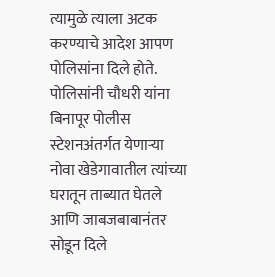त्यामुळे त्याला अटक करण्याचे आदेश आपण पोलिसांना दिले होते. पोलिसांनी चौधरी यांना बिनापूर पोलीस स्टेशनअंतर्गत येणार्‍या नोवा खेडेगावातील त्यांच्या घरातून ताब्यात घेतले आणि जाबजबाबानंतर सोडून दिले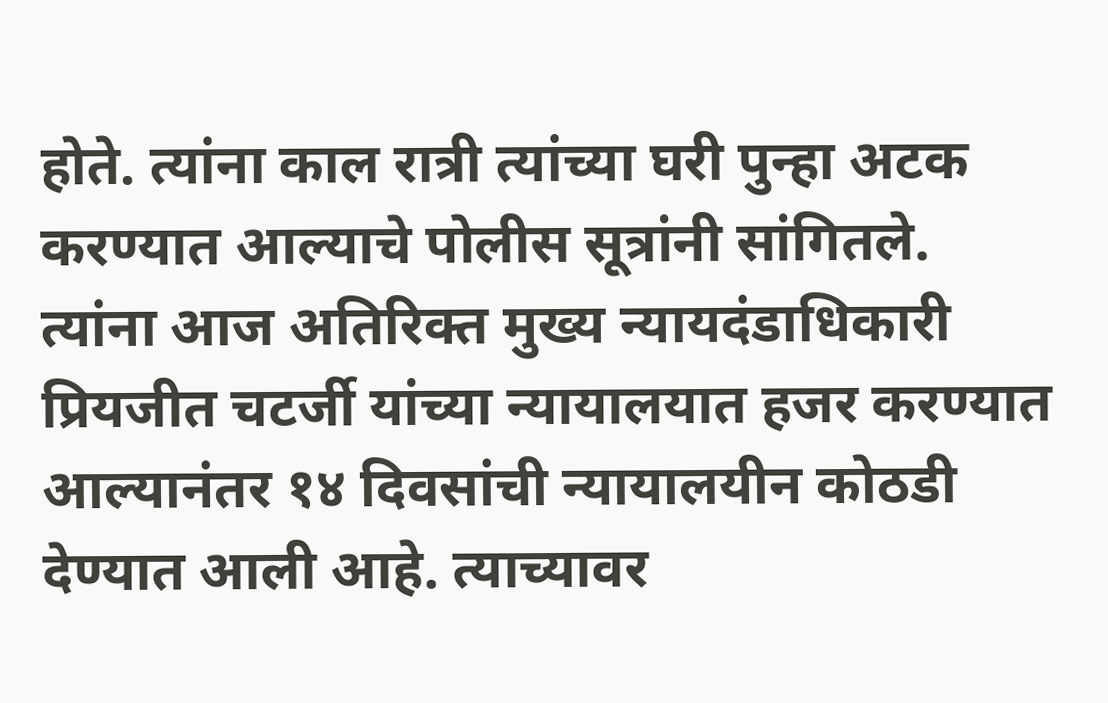होते. त्यांना काल रात्री त्यांच्या घरी पुन्हा अटक करण्यात आल्याचे पोलीस सूत्रांनी सांगितले.
त्यांना आज अतिरिक्त मुख्य न्यायदंडाधिकारी प्रियजीत चटर्जी यांच्या न्यायालयात हजर करण्यात आल्यानंतर १४ दिवसांची न्यायालयीन कोठडी देण्यात आली आहे. त्याच्यावर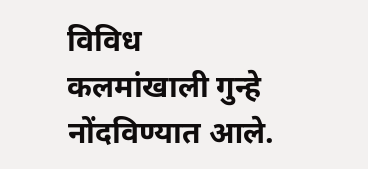विविध कलमांखाली गुन्हे नोंदविण्यात आले.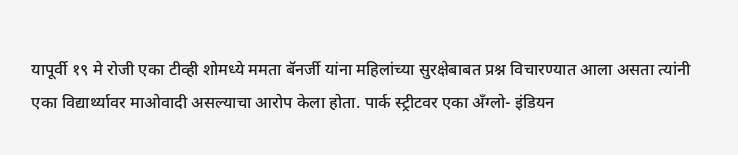यापूर्वी १९ मे रोजी एका टीव्ही शोमध्ये ममता बॅनर्जी यांना महिलांच्या सुरक्षेबाबत प्रश्न विचारण्यात आला असता त्यांनी एका विद्यार्थ्यावर माओवादी असल्याचा आरोप केला होता. पार्क स्ट्रीटवर एका अँग्लो- इंडियन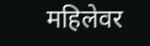महिलेवर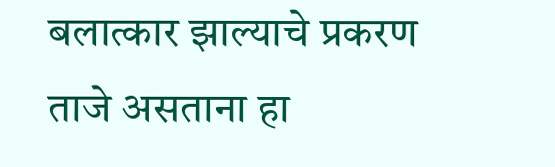बलात्कार झाल्याचे प्रकरण ताजे असताना हा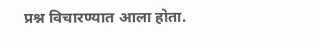प्रश्न विचारण्यात आला होता.